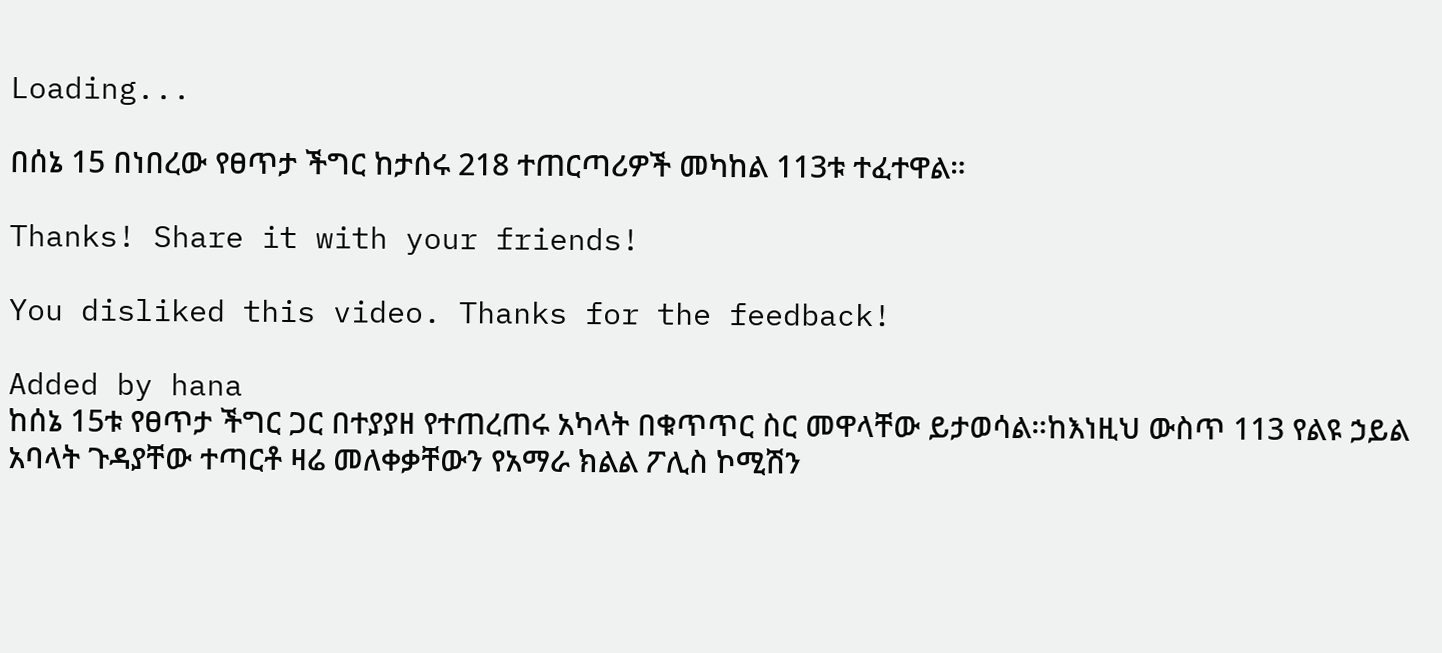Loading...

በሰኔ 15 በነበረው የፀጥታ ችግር ከታሰሩ 218 ተጠርጣሪዎች መካከል 113ቱ ተፈተዋል።

Thanks! Share it with your friends!

You disliked this video. Thanks for the feedback!

Added by hana
ከሰኔ 15ቱ የፀጥታ ችግር ጋር በተያያዘ የተጠረጠሩ አካላት በቁጥጥር ስር መዋላቸው ይታወሳል።ከእነዚህ ውስጥ 113 የልዩ ኃይል አባላት ጉዳያቸው ተጣርቶ ዛሬ መለቀቃቸውን የአማራ ክልል ፖሊስ ኮሚሽን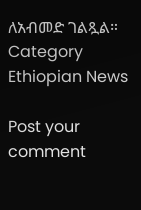ለአብመድ ገልጿል።
Category
Ethiopian News

Post your comment